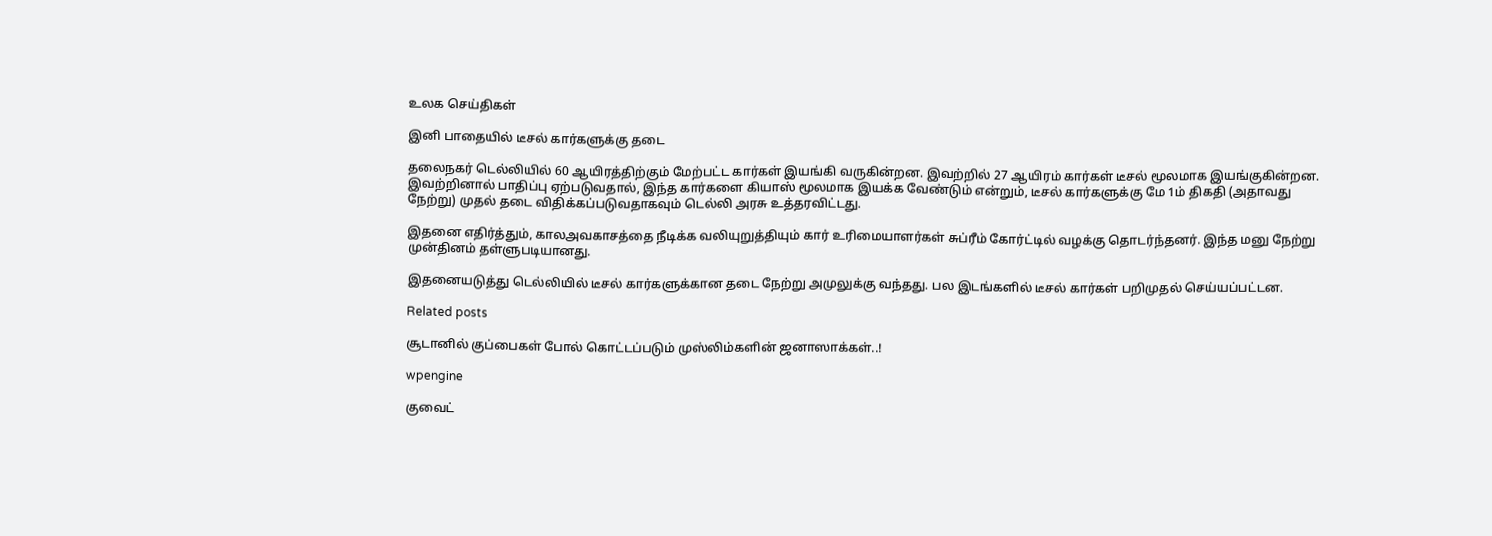உலக செய்திகள்

இனி பாதையில் டீசல் கார்களுக்கு தடை

தலைநகர் டெல்லியில் 60 ஆயிரத்திற்கும் மேற்பட்ட கார்கள் இயங்கி வருகின்றன. இவற்றில் 27 ஆயிரம் கார்கள் டீசல் மூலமாக இயங்குகின்றன. இவற்றினால் பாதிப்பு ஏற்படுவதால், இந்த கார்களை கியாஸ் மூலமாக இயக்க வேண்டும் என்றும், டீசல் கார்களுக்கு மே 1ம் திகதி (அதாவது நேற்று) முதல் தடை விதிக்கப்படுவதாகவும் டெல்லி அரசு உத்தரவிட்டது.

இதனை எதிர்த்தும், காலஅவகாசத்தை நீடிக்க வலியுறுத்தியும் கார் உரிமையாளர்கள் சுப்ரீம் கோர்ட்டில் வழக்கு தொடர்ந்தனர். இந்த மனு நேற்று முன்தினம் தள்ளுபடியானது.

இதனையடுத்து டெல்லியில் டீசல் கார்களுக்கான தடை நேற்று அமுலுக்கு வந்தது. பல இடங்களில் டீசல் கார்கள் பறிமுதல் செய்யப்பட்டன.

Related posts

சூடானில் குப்பைகள் போல் கொட்டப்படும் முஸ்லிம்களின் ஜனாஸாக்கள்..!

wpengine

குவைட்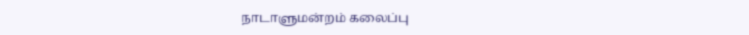நாடாளுமன்றம் கலைப்பு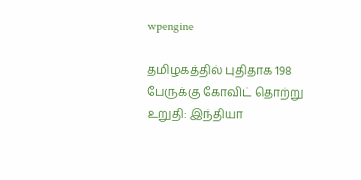wpengine

தமிழகத்தில் புதிதாக 198 பேருக்கு கோவிட் தொற்று உறுதி: இந்தியா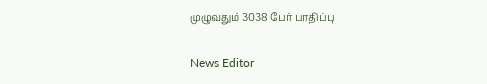முழுவதும் 3038 பேர் பாதிப்பு

News Editor